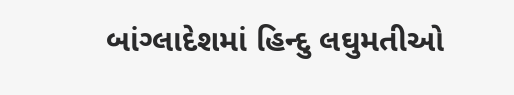બાંગ્લાદેશમાં હિન્દુ લઘુમતીઓ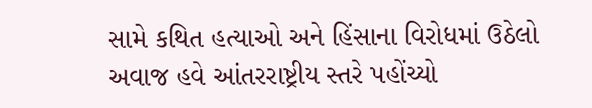સામે કથિત હત્યાઓ અને હિંસાના વિરોધમાં ઉઠેલો અવાજ હવે આંતરરાષ્ટ્રીય સ્તરે પહોંચ્યો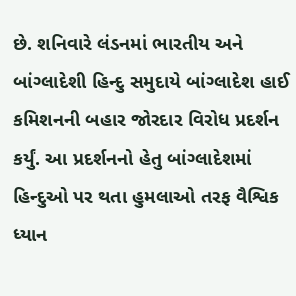છે. શનિવારે લંડનમાં ભારતીય અને બાંગ્લાદેશી હિન્દુ સમુદાયે બાંગ્લાદેશ હાઈ કમિશનની બહાર જોરદાર વિરોધ પ્રદર્શન કર્યું. આ પ્રદર્શનનો હેતુ બાંગ્લાદેશમાં હિન્દુઓ પર થતા હુમલાઓ તરફ વૈશ્વિક ધ્યાન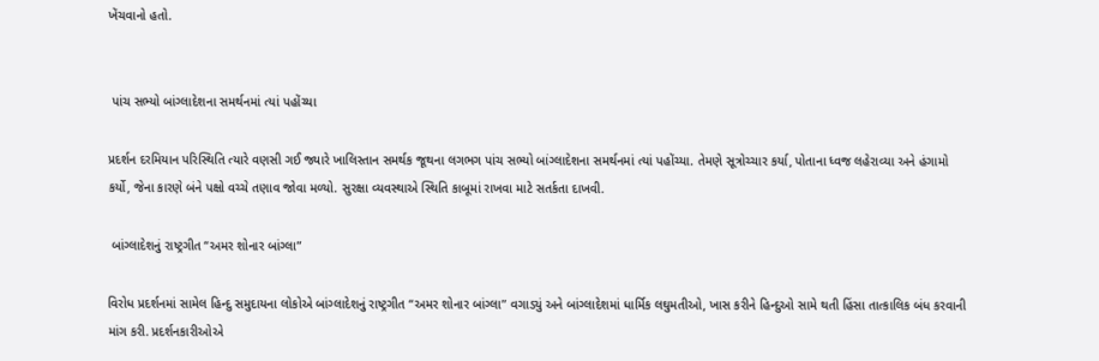ખેંચવાનો હતો.


 પાંચ સભ્યો બાંગ્લાદેશના સમર્થનમાં ત્યાં પહોંચ્યા

પ્રદર્શન દરમિયાન પરિસ્થિતિ ત્યારે વણસી ગઈ જ્યારે ખાલિસ્તાન સમર્થક જૂથના લગભગ પાંચ સભ્યો બાંગ્લાદેશના સમર્થનમાં ત્યાં પહોંચ્યા. તેમણે સૂત્રોચ્ચાર કર્યા, પોતાના ધ્વજ લહેરાવ્યા અને હંગામો કર્યો, જેના કારણે બંને પક્ષો વચ્ચે તણાવ જોવા મળ્યો. સુરક્ષા વ્યવસ્થાએ સ્થિતિ કાબૂમાં રાખવા માટે સતર્કતા દાખવી.

 બાંગ્લાદેશનું રાષ્ટ્રગીત “અમર શોનાર બાંગ્લા”

વિરોધ પ્રદર્શનમાં સામેલ હિન્દુ સમુદાયના લોકોએ બાંગ્લાદેશનું રાષ્ટ્રગીત “અમર શોનાર બાંગ્લા” વગાડ્યું અને બાંગ્લાદેશમાં ધાર્મિક લઘુમતીઓ, ખાસ કરીને હિન્દુઓ સામે થતી હિંસા તાત્કાલિક બંધ કરવાની માંગ કરી. પ્રદર્શનકારીઓએ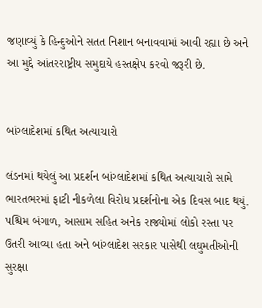જણાવ્યું કે હિન્દુઓને સતત નિશાન બનાવવામાં આવી રહ્યા છે અને આ મુદ્દે આંતરરાષ્ટ્રીય સમુદાયે હસ્તક્ષેપ કરવો જરૂરી છે.


બાંગ્લાદેશમાં કથિત અત્યાચારો

લંડનમાં થયેલું આ પ્રદર્શન બાંગ્લાદેશમાં કથિત અત્યાચારો સામે ભારતભરમાં ફાટી નીકળેલા વિરોધ પ્રદર્શનોના એક દિવસ બાદ થયું. પશ્ચિમ બંગાળ, આસામ સહિત અનેક રાજ્યોમાં લોકો રસ્તા પર ઉતરી આવ્યા હતા અને બાંગ્લાદેશ સરકાર પાસેથી લઘુમતીઓની સુરક્ષા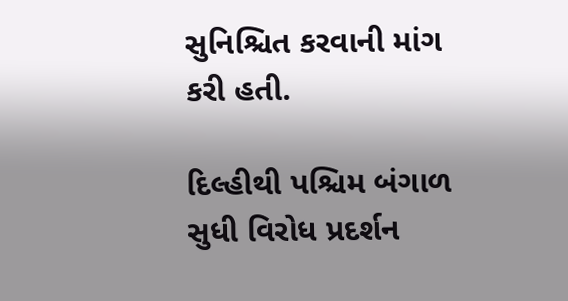સુનિશ્ચિત કરવાની માંગ કરી હતી.

દિલ્હીથી પશ્ચિમ બંગાળ સુધી વિરોધ પ્રદર્શન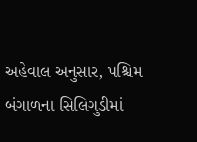અહેવાલ અનુસાર, પશ્ચિમ બંગાળના સિલિગુડીમાં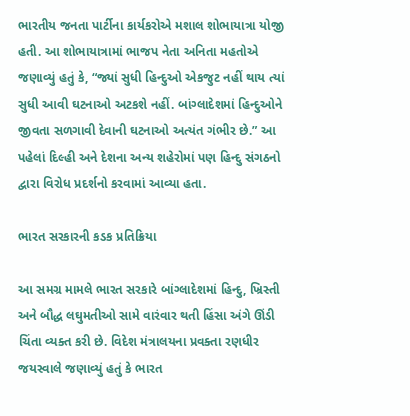ભારતીય જનતા પાર્ટીના કાર્યકરોએ મશાલ શોભાયાત્રા યોજી હતી. આ શોભાયાત્રામાં ભાજપ નેતા અનિતા મહતોએ જણાવ્યું હતું કે, “જ્યાં સુધી હિન્દુઓ એકજુટ નહીં થાય ત્યાં સુધી આવી ઘટનાઓ અટકશે નહીં. બાંગ્લાદેશમાં હિન્દુઓને જીવતા સળગાવી દેવાની ઘટનાઓ અત્યંત ગંભીર છે.” આ પહેલાં દિલ્હી અને દેશના અન્ય શહેરોમાં પણ હિન્દુ સંગઠનો દ્વારા વિરોધ પ્રદર્શનો કરવામાં આવ્યા હતા.

ભારત સરકારની કડક પ્રતિક્રિયા

આ સમગ્ર મામલે ભારત સરકારે બાંગ્લાદેશમાં હિન્દુ, ખ્રિસ્તી અને બૌદ્ધ લઘુમતીઓ સામે વારંવાર થતી હિંસા અંગે ઊંડી ચિંતા વ્યક્ત કરી છે. વિદેશ મંત્રાલયના પ્રવક્તા રણધીર જયસ્વાલે જણાવ્યું હતું કે ભારત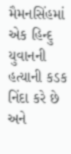મૈમનસિંહમાં એક હિન્દુ યુવાનની હત્યાની કડક નિંદા કરે છે અને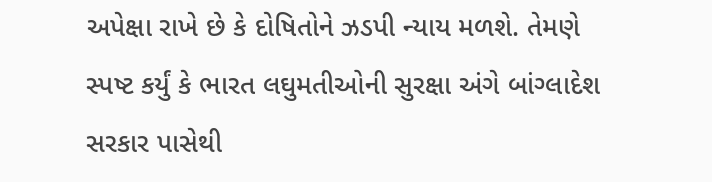અપેક્ષા રાખે છે કે દોષિતોને ઝડપી ન્યાય મળશે. તેમણે સ્પષ્ટ કર્યું કે ભારત લઘુમતીઓની સુરક્ષા અંગે બાંગ્લાદેશ સરકાર પાસેથી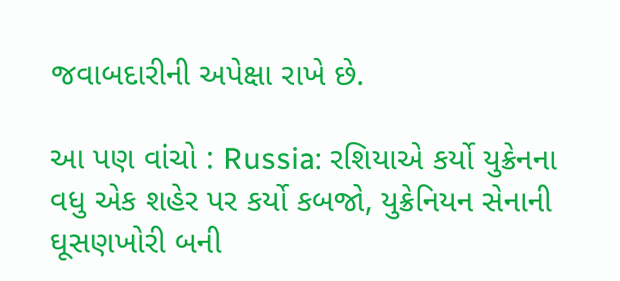જવાબદારીની અપેક્ષા રાખે છે.

આ પણ વાંચો : Russia: રશિયાએ કર્યો યુક્રેનના વધુ એક શહેર પર કર્યો કબજો, યુક્રેનિયન સેનાની ઘૂસણખોરી બની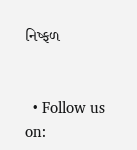નિષ્ફળ


  • Follow us on: